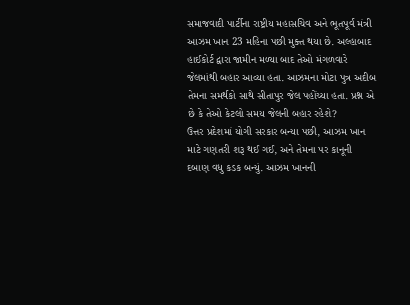સમાજવાદી પાર્ટીના રાષ્ટ્રીય મહાસચિવ અને ભૂતપૂર્વ મંત્રી આઝમ ખાન 23 મહિના પછી મુક્ત થયા છે. અલ્હાબાદ હાઈકોર્ટ દ્વારા જામીન મળ્યા બાદ તેઓ મંગળવારે જેલમાંથી બહાર આવ્યા હતા. આઝમના મોટા પુત્ર અદીબ તેમના સમર્થકો સાથે સીતાપુર જેલ પહોંચ્યા હતા. પ્રશ્ન એ છે કે તેઓ કેટલો સમય જેલની બહાર રહેશે?
ઉત્તર પ્રદેશમાં યોગી સરકાર બન્યા પછી, આઝમ ખાન માટે ગણતરી શરૂ થઈ ગઈ, અને તેમના પર કાનૂની દબાણ વધુ કડક બન્યું. આઝમ ખાનની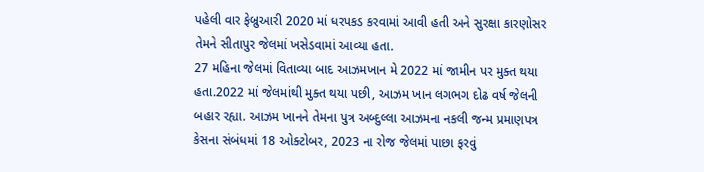પહેલી વાર ફેબ્રુઆરી 2020 માં ધરપકડ કરવામાં આવી હતી અને સુરક્ષા કારણોસર તેમને સીતાપુર જેલમાં ખસેડવામાં આવ્યા હતા.
27 મહિના જેલમાં વિતાવ્યા બાદ આઝમખાન મે 2022 માં જામીન પર મુક્ત થયા હતા.2022 માં જેલમાંથી મુક્ત થયા પછી, આઝમ ખાન લગભગ દોઢ વર્ષ જેલની બહાર રહ્યા. આઝમ ખાનને તેમના પુત્ર અબ્દુલ્લા આઝમના નકલી જન્મ પ્રમાણપત્ર કેસના સંબંધમાં 18 ઓક્ટોબર, 2023 ના રોજ જેલમાં પાછા ફરવું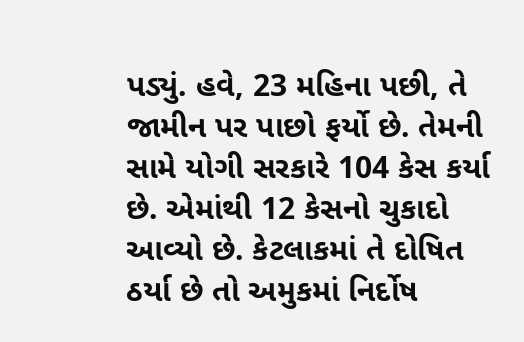પડ્યું. હવે, 23 મહિના પછી, તે જામીન પર પાછો ફર્યો છે. તેમની સામે યોગી સરકારે 104 કેસ કર્યા છે. એમાંથી 12 કેસનો ચુકાદો આવ્યો છે. કેટલાકમાં તે દોષિત ઠર્યા છે તો અમુકમાં નિર્દોષ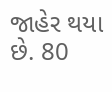જાહેર થયા છે. 80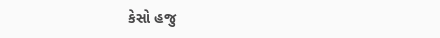કેસો હજુ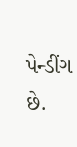પેન્ડીંગ છે.